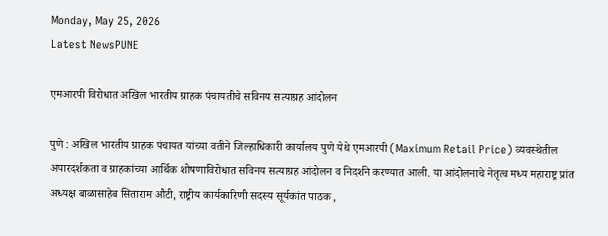Monday, May 25, 2026
Latest NewsPUNE

एमआरपी विरोधात अखिल भारतीय ग्राहक पंचायतीचे सविनय सत्याग्रह आंदोलन

पुणे : अखिल भारतीय ग्राहक पंचायत यांच्या वतीने जिल्हाधिकारी कार्यालय पुणे येथे एमआरपी (Maximum Retail Price) व्यवस्थेतील अपारदर्शकता व ग्राहकांच्या आर्थिक शोषणाविरोधात सविनय सत्याग्रह आंदोलन व निदर्शने करण्यात आली. या आंदोलनाचे नेतृत्व मध्य महाराष्ट्र प्रांत अध्यक्ष बाळासाहेब सिताराम औटी, राष्ट्रीय कार्यकारिणी सदस्य सूर्यकांत पाठक ,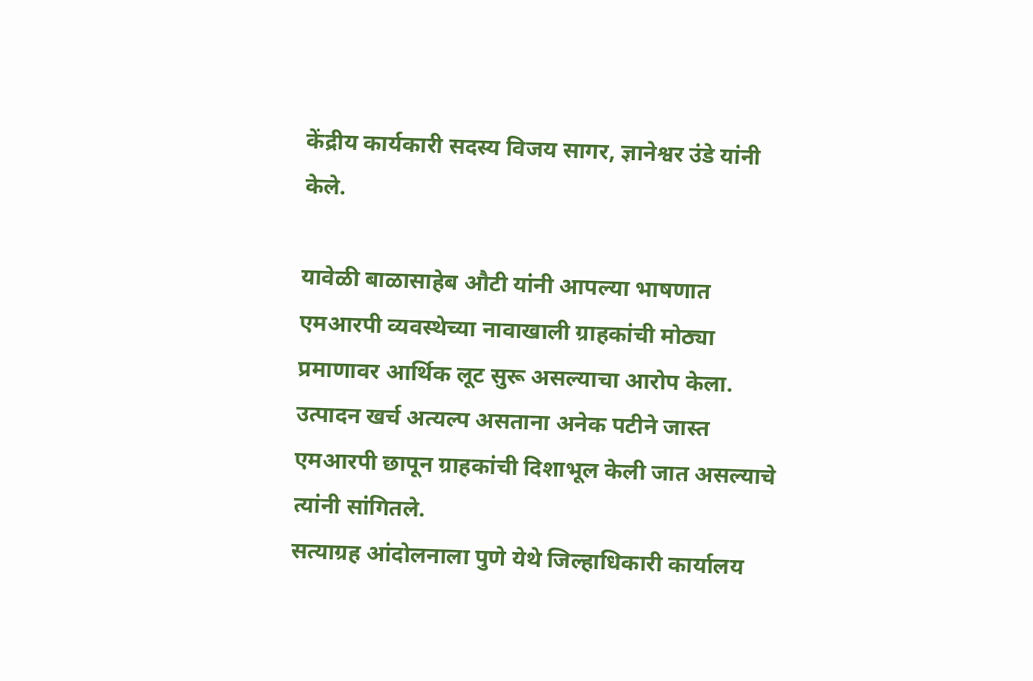केंद्रीय कार्यकारी सदस्य विजय सागर, ज्ञानेश्वर उंडे यांनी केले.

यावेळी बाळासाहेब औटी यांनी आपल्या भाषणात एमआरपी व्यवस्थेच्या नावाखाली ग्राहकांची मोठ्या प्रमाणावर आर्थिक लूट सुरू असल्याचा आरोप केला. उत्पादन खर्च अत्यल्प असताना अनेक पटीने जास्त एमआरपी छापून ग्राहकांची दिशाभूल केली जात असल्याचे त्यांनी सांगितले.
सत्याग्रह आंदोलनाला पुणे येथे जिल्हाधिकारी कार्यालय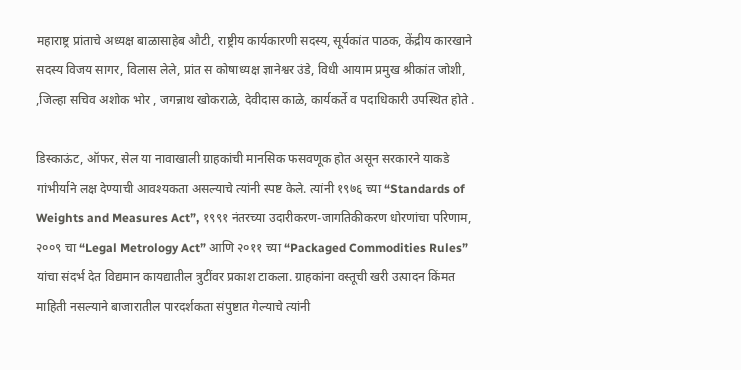महाराष्ट्र प्रांताचे अध्यक्ष बाळासाहेब औटी, राष्ट्रीय कार्यकारणी सदस्य, सूर्यकांत पाठक, केंद्रीय कारखाने सदस्य विजय सागर, विलास लेले, प्रांत स कोषाध्यक्ष ज्ञानेश्वर उंडे, विधी आयाम प्रमुख श्रीकांत जोशी, ,जिल्हा सचिव अशोक भोर , जगन्नाथ खोकराळे, देवीदास काळे, कार्यकर्ते व पदाधिकारी उपस्थित होते .

डिस्काऊंट, ऑफर, सेल या नावाखाली ग्राहकांची मानसिक फसवणूक होत असून सरकारने याकडे गांभीर्याने लक्ष देण्याची आवश्यकता असल्याचे त्यांनी स्पष्ट केले. त्यांनी १९७६ च्या “Standards of Weights and Measures Act”, १९९१ नंतरच्या उदारीकरण-जागतिकीकरण धोरणांचा परिणाम, २००९ चा “Legal Metrology Act” आणि २०११ च्या “Packaged Commodities Rules” यांचा संदर्भ देत विद्यमान कायद्यातील त्रुटींवर प्रकाश टाकला. ग्राहकांना वस्तूची खरी उत्पादन किंमत माहिती नसल्याने बाजारातील पारदर्शकता संपुष्टात गेल्याचे त्यांनी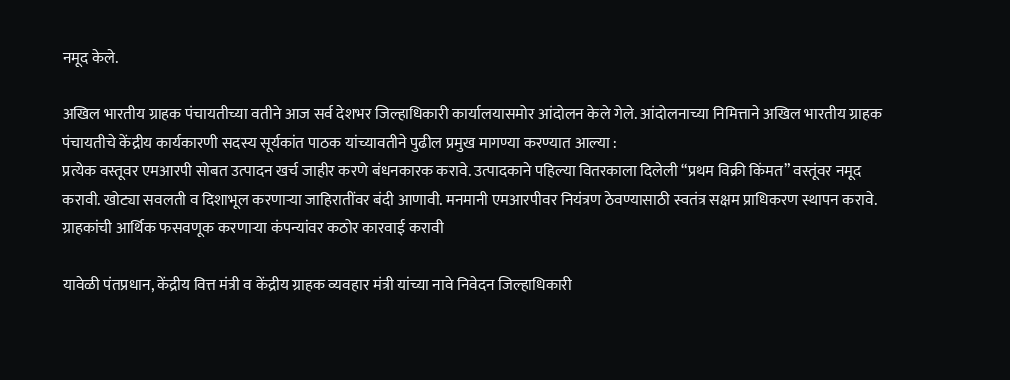नमूद केले.

अखिल भारतीय ग्राहक पंचायतीच्या वतीने आज सर्व देशभर जिल्हाधिकारी कार्यालयासमोर आंदोलन केले गेले. आंदोलनाच्या निमित्ताने अखिल भारतीय ग्राहक पंचायतीचे केंद्रीय कार्यकारणी सदस्य सूर्यकांत पाठक यांच्यावतीने पुढील प्रमुख मागण्या करण्यात आल्या :
प्रत्येक वस्तूवर एमआरपी सोबत उत्पादन खर्च जाहीर करणे बंधनकारक करावे. उत्पादकाने पहिल्या वितरकाला दिलेली “प्रथम विक्री किंमत” वस्तूंवर नमूद करावी. खोट्या सवलती व दिशाभूल करणाऱ्या जाहिरातींवर बंदी आणावी. मनमानी एमआरपीवर नियंत्रण ठेवण्यासाठी स्वतंत्र सक्षम प्राधिकरण स्थापन करावे. ग्राहकांची आर्थिक फसवणूक करणाऱ्या कंपन्यांवर कठोर कारवाई करावी

यावेळी पंतप्रधान, केंद्रीय वित्त मंत्री व केंद्रीय ग्राहक व्यवहार मंत्री यांच्या नावे निवेदन जिल्हाधिकारी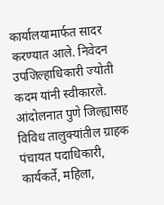कार्यालयामार्फत सादर करण्यात आले. निवेदन उपजिल्हाधिकारी ज्योती कदम यांनी स्वीकारले. आंदोलनात पुणे जिल्ह्यासह विविध तालुक्यांतील ग्राहक पंचायत पदाधिकारी, कार्यकर्ते, महिला,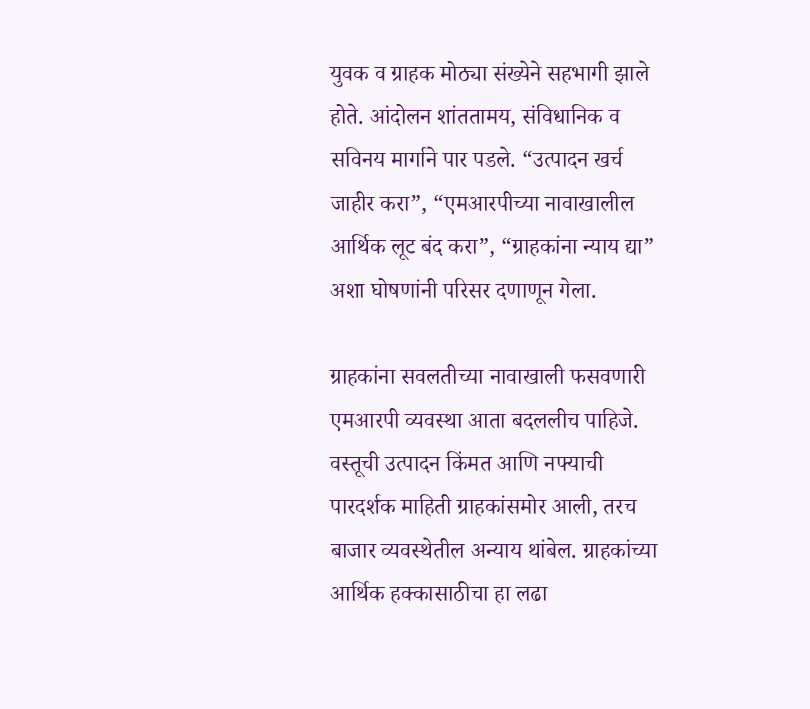युवक व ग्राहक मोठ्या संख्येने सहभागी झाले होते. आंदोलन शांततामय, संविधानिक व सविनय मार्गाने पार पडले. “उत्पादन खर्च जाहीर करा”, “एमआरपीच्या नावाखालील आर्थिक लूट बंद करा”, “ग्राहकांना न्याय द्या” अशा घोषणांनी परिसर दणाणून गेला.

ग्राहकांना सवलतीच्या नावाखाली फसवणारी एमआरपी व्यवस्था आता बदललीच पाहिजे. वस्तूची उत्पादन किंमत आणि नफ्याची पारदर्शक माहिती ग्राहकांसमोर आली, तरच बाजार व्यवस्थेतील अन्याय थांबेल. ग्राहकांच्या आर्थिक हक्कासाठीचा हा लढा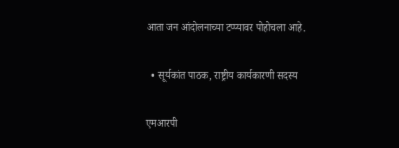आता जन आंदोलनाच्या टप्प्यावर पोहोचला आहे.

  • सूर्यकांत पाठक, राष्ट्रीय कार्यकारणी सदस्य

एमआरपी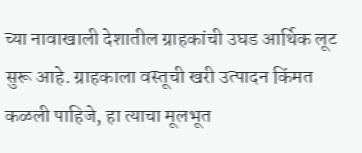च्या नावाखाली देशातील ग्राहकांची उघड आर्थिक लूट सुरू आहे. ग्राहकाला वस्तूची खरी उत्पादन किंमत कळली पाहिजे, हा त्याचा मूलभूत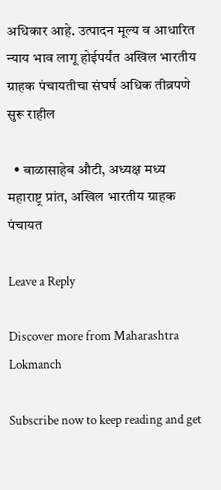अधिकार आहे. उत्पादन मूल्य व आधारित न्याय भाव लागू होईपर्यंत अखिल भारतीय ग्राहक पंचायतीचा संघर्ष अधिक तीव्रपणे सुरू राहील

  • बाळासाहेब औटी, अध्यक्ष मध्य महाराष्ट्र प्रांत, अखिल भारतीय ग्राहक पंचायत

Leave a Reply

Discover more from Maharashtra Lokmanch

Subscribe now to keep reading and get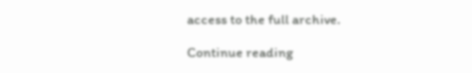access to the full archive.

Continue reading